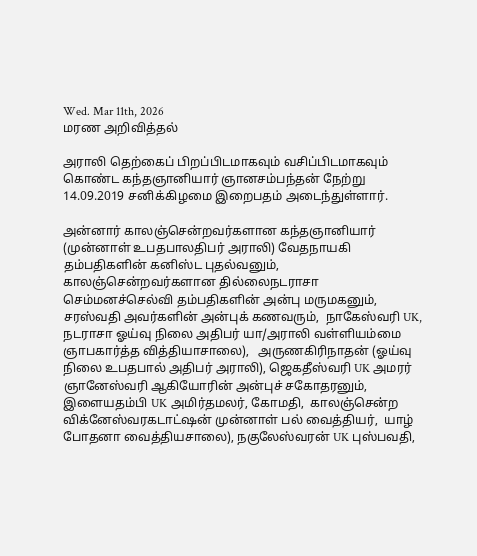Wed. Mar 11th, 2026
மரண அறிவித்தல்

அராலி தெற்கைப் பிறப்பிடமாகவும் வசிப்பிடமாகவும் கொண்ட கந்தஞானியார் ஞானசம்பந்தன் நேற்று 14.09.2019 சனிக்கிழமை இறைபதம் அடைந்துள்ளார்.

அன்னார் காலஞ்சென்றவர்களான கந்தஞானியார் (முன்னாள் உபதபாலதிபர் அராலி) வேதநாயகி தம்பதிகளின் கனிஸ்ட புதல்வனும், காலஞ்சென்றவர்களான தில்லைநடராசா செம்மனச்செல்வி தம்பதிகளின் அன்பு மருமகனும்,  சரஸ்வதி அவர்களின் அன்புக் கணவரும்,  நாகேஸ்வரி UK, நடராசா ஓய்வு நிலை அதிபர் யா/அராலி வள்ளியம்மை ஞாபகார்த்த வித்தியாசாலை),   அருணகிரிநாதன் (ஓய்வு நிலை உபதபால் அதிபர் அராலி), ஜெகதீஸ்வரி UK அமரர் ஞானேஸ்வரி ஆகியோரின் அன்புச் சகோதரனும்,  இளையதம்பி UK அமிர்தமலர், கோமதி,  காலஞ்சென்ற விக்னேஸ்வரகடாட்ஷன் முன்னாள் பல் வைத்தியர்,  யாழ் போதனா வைத்தியசாலை), நகுலேஸ்வரன் UK புஸ்பவதி,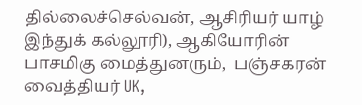தில்லைச்செல்வன், ஆசிரியர் யாழ் இந்துக் கல்லூரி), ஆகியோரின் பாசமிகு மைத்துனரும்,  பஞ்சகரன் வைத்தியர் UK,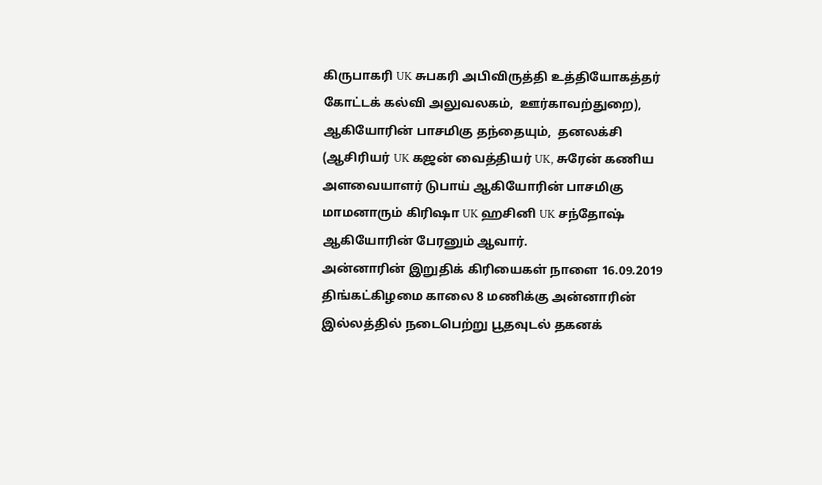கிருபாகரி UK சுபகரி அபிவிருத்தி உத்தியோகத்தர் கோட்டக் கல்வி அலுவலகம்,  ஊர்காவற்துறை), ஆகியோரின் பாசமிகு தந்தையும்,  தனலக்சி (ஆசிரியர் UK கஜன் வைத்தியர் UK, சுரேன் கணிய அளவையாளர் டுபாய் ஆகியோரின் பாசமிகு மாமனாரும் கிரிஷா UK ஹசினி UK சந்தோஷ் ஆகியோரின் பேரனும் ஆவார்.
அன்னாரின் இறுதிக் கிரியைகள் நாளை 16.09.2019 திங்கட்கிழமை காலை 8 மணிக்கு அன்னாரின் இல்லத்தில் நடைபெற்று பூதவுடல் தகனக்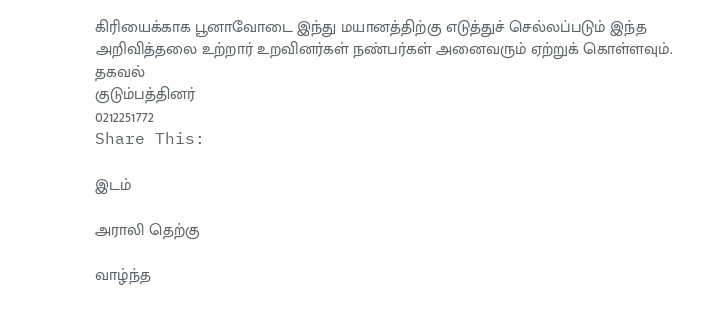கிரியைக்காக பூனாவோடை இந்து மயானத்திற்கு எடுத்துச் செல்லப்படும் இந்த அறிவித்தலை உற்றார் உறவினர்கள் நண்பர்கள் அனைவரும் ஏற்றுக் கொள்ளவும்.
தகவல்
குடும்பத்தினர்
0212251772
Share This:

இடம்

அராலி தெற்கு

வாழ்ந்த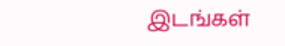இடங்கள்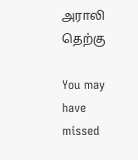அராலி தெற்கு

You may have missed